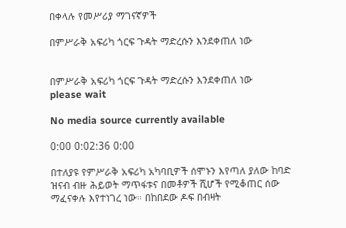በቀላሉ የመሥሪያ ማገናኛዎች

በምሥራቅ አፍሪካ ጎርፍ ጉዳት ማድረሱን እንደቀጠለ ነው


በምሥራቅ አፍሪካ ጎርፍ ጉዳት ማድረሱን እንደቀጠለ ነው
please wait

No media source currently available

0:00 0:02:36 0:00

በተለያዩ የምሥራቅ አፍሪካ አካባቢዎች ሰሞኑን እየጣለ ያለው ከባድ ዝናብ ብዙ ሕይወት ማጥፋቱና በመቶዎች ሺሆች የሚቆጠር ሰው ማፈናቀሉ እየተነገረ ነው። በከበደው ዶፍ በብዛት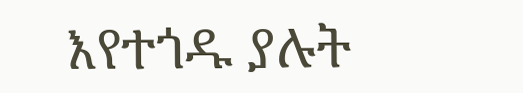እየተጎዱ ያሉት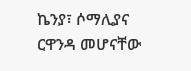ኬንያ፣ ሶማሊያና ርዋንዳ መሆናቸው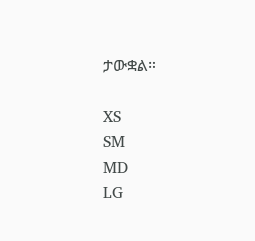ታውቋል።

XS
SM
MD
LG